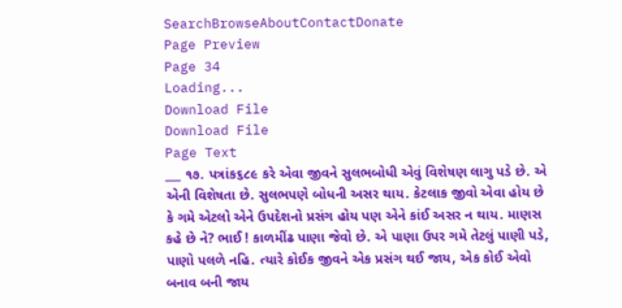SearchBrowseAboutContactDonate
Page Preview
Page 34
Loading...
Download File
Download File
Page Text
___ ૧૭. પત્રાંક૬૮૯ કરે એવા જીવને સુલભબોધી એવું વિશેષણ લાગુ પડે છે. એ એની વિશેષતા છે. સુલભપણે બોધની અસર થાય. કેટલાક જીવો એવા હોય છે કે ગમે એટલો એને ઉપદેશનો પ્રસંગ હોય પણ એને કાંઈ અસર ન થાય. માણસ કહે છે ને? ભાઈ ! કાળમીંઢ પાણા જેવો છે. એ પાણા ઉપર ગમે તેટલું પાણી પડે, પાણો પલળે નહિ. ત્યારે કોઈક જીવને એક પ્રસંગ થઈ જાય, એક કોઈ એવો બનાવ બની જાય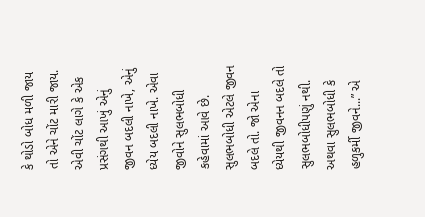કે થોડો બોધ મળી જાય તો એને ચોંટ મારી જાય. એવી ચોંટ લાગે કે એક પ્રસંગથી આખું એનું જીવન બદલી નાખે, એનું ધ્યેય બદલી નાખે. એવા જીવોને સુલભબોધી કહેવામાં આવે છે. સુલભબોધી એટલે જીવન બદલે તો. જો એના ધ્યેયથી જીવનન બદલે તો સુલભબોધીપણું નથી. અથવા સુલભબોધી કે હળુકર્મી જીવને...” એ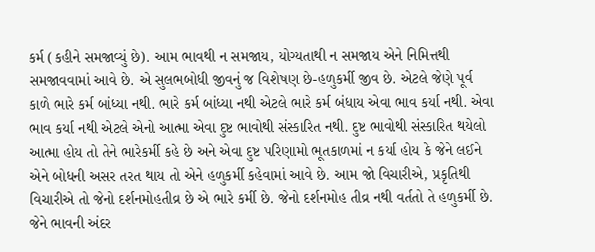કર્મ (કહીને સમજાવ્યું છે). આમ ભાવથી ન સમજાય, યોગ્યતાથી ન સમજાય એને નિમિત્તથી સમજાવવામાં આવે છે. એ સુલભબોધી જીવનું જ વિશેષણ છે-હળુકર્મી જીવ છે. એટલે જેણે પૂર્વ કાળે ભારે કર્મ બાંધ્યા નથી. ભારે કર્મ બાંધ્યા નથી એટલે ભારે કર્મ બંધાય એવા ભાવ કર્યા નથી. એવા ભાવ કર્યા નથી એટલે એનો આત્મા એવા દુષ્ટ ભાવોથી સંસ્કારિત નથી. દુષ્ટ ભાવોથી સંસ્કારિત થયેલો આત્મા હોય તો તેને ભારેકર્મી કહે છે અને એવા દુષ્ટ પરિણામો ભૂતકાળમાં ન કર્યા હોય કે જેને લઈને એને બોધની અસર તરત થાય તો એને હળુકર્મી કહેવામાં આવે છે. આમ જો વિચારીએ, પ્રકૃતિથી વિચારીએ તો જેનો દર્શનમોહતીવ્ર છે એ ભારે કર્મી છે. જેનો દર્શનમોહ તીવ્ર નથી વર્તતો તે હળુકર્મી છે. જેને ભાવની અંદર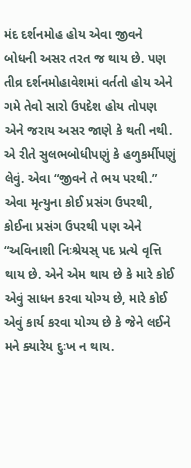મંદ દર્શનમોહ હોય એવા જીવને બોધની અસર તરત જ થાય છે. પણ તીવ્ર દર્શનમોહાવેશમાં વર્તતો હોય એને ગમે તેવો સારો ઉપદેશ હોય તોપણ એને જરાય અસર જાણે કે થતી નથી. એ રીતે સુલભબોધીપણું કે હળુકર્મીપણું લેવું. એવા “જીવને તે ભય પરથી.” એવા મૃત્યુના કોઈ પ્રસંગ ઉપરથી, કોઈના પ્રસંગ ઉપરથી પણ એને “અવિનાશી નિઃશ્રેયસ્ પદ પ્રત્યે વૃત્તિ થાય છે. એને એમ થાય છે કે મારે કોઈ એવું સાધન કરવા યોગ્ય છે, મારે કોઈ એવું કાર્ય કરવા યોગ્ય છે કે જેને લઈને મને ક્યારેય દુઃખ ન થાય.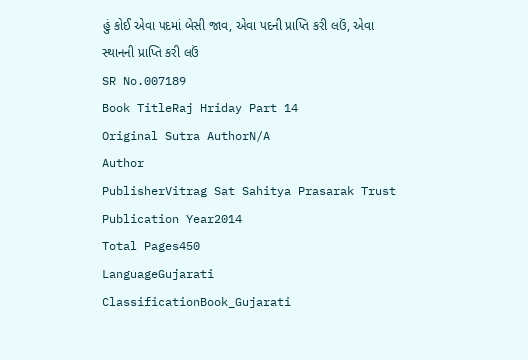હું કોઈ એવા પદમાં બેસી જાવ, એવા પદની પ્રાપ્તિ કરી લઉં, એવા સ્થાનની પ્રાપ્તિ કરી લઉં
SR No.007189
Book TitleRaj Hriday Part 14
Original Sutra AuthorN/A
Author
PublisherVitrag Sat Sahitya Prasarak Trust
Publication Year2014
Total Pages450
LanguageGujarati
ClassificationBook_Gujarati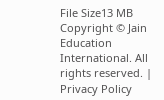File Size13 MB
Copyright © Jain Education International. All rights reserved. | Privacy Policy